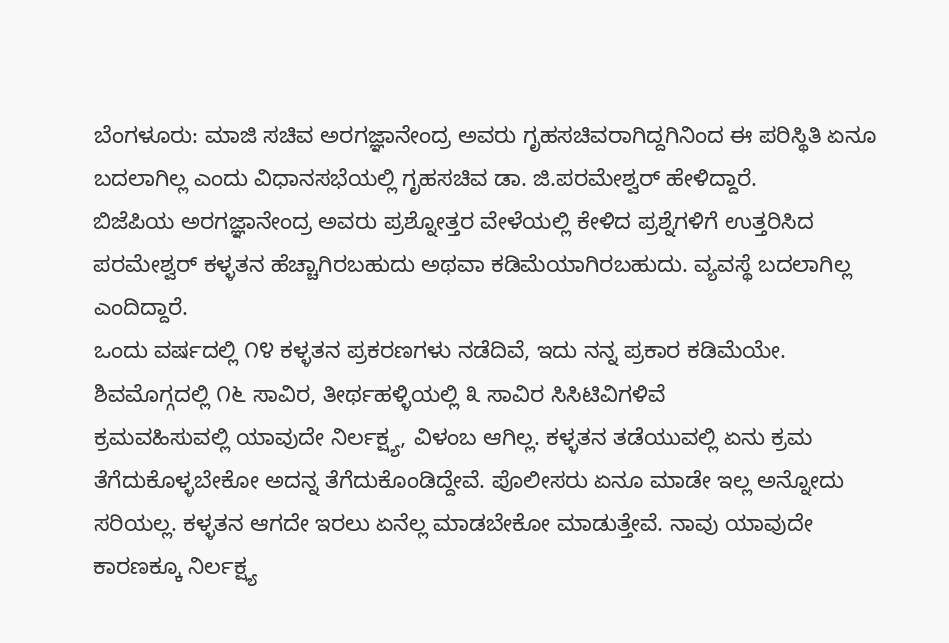ಬೆಂಗಳೂರು: ಮಾಜಿ ಸಚಿವ ಅರಗಜ್ಞಾನೇಂದ್ರ ಅವರು ಗೃಹಸಚಿವರಾಗಿದ್ದಗಿನಿಂದ ಈ ಪರಿಸ್ಥಿತಿ ಏನೂ ಬದಲಾಗಿಲ್ಲ ಎಂದು ವಿಧಾನಸಭೆಯಲ್ಲಿ ಗೃಹಸಚಿವ ಡಾ. ಜಿ.ಪರಮೇಶ್ವರ್ ಹೇಳಿದ್ದಾರೆ.
ಬಿಜೆಪಿಯ ಅರಗಜ್ಞಾನೇಂದ್ರ ಅವರು ಪ್ರಶ್ನೋತ್ತರ ವೇಳೆಯಲ್ಲಿ ಕೇಳಿದ ಪ್ರಶ್ನೆಗಳಿಗೆ ಉತ್ತರಿಸಿದ ಪರಮೇಶ್ವರ್ ಕಳ್ಳತನ ಹೆಚ್ಚಾಗಿರಬಹುದು ಅಥವಾ ಕಡಿಮೆಯಾಗಿರಬಹುದು. ವ್ಯವಸ್ಥೆ ಬದಲಾಗಿಲ್ಲ ಎಂದಿದ್ದಾರೆ.
ಒಂದು ವರ್ಷದಲ್ಲಿ ೧೪ ಕಳ್ಳತನ ಪ್ರಕರಣಗಳು ನಡೆದಿವೆ, ಇದು ನನ್ನ ಪ್ರಕಾರ ಕಡಿಮೆಯೇ. ಶಿವಮೊಗ್ಗದಲ್ಲಿ ೧೬ ಸಾವಿರ, ತೀರ್ಥಹಳ್ಳಿಯಲ್ಲಿ ೩ ಸಾವಿರ ಸಿಸಿಟಿವಿಗಳಿವೆ
ಕ್ರಮವಹಿಸುವಲ್ಲಿ ಯಾವುದೇ ನಿರ್ಲಕ್ಷ್ಯ, ವಿಳಂಬ ಆಗಿಲ್ಲ. ಕಳ್ಳತನ ತಡೆಯುವಲ್ಲಿ ಏನು ಕ್ರಮ ತೆಗೆದುಕೊಳ್ಳಬೇಕೋ ಅದನ್ನ ತೆಗೆದುಕೊಂಡಿದ್ದೇವೆ. ಪೊಲೀಸರು ಏನೂ ಮಾಡೇ ಇಲ್ಲ ಅನ್ನೋದು ಸರಿಯಲ್ಲ. ಕಳ್ಳತನ ಆಗದೇ ಇರಲು ಏನೆಲ್ಲ ಮಾಡಬೇಕೋ ಮಾಡುತ್ತೇವೆ. ನಾವು ಯಾವುದೇ ಕಾರಣಕ್ಕೂ ನಿರ್ಲಕ್ಷ್ಯ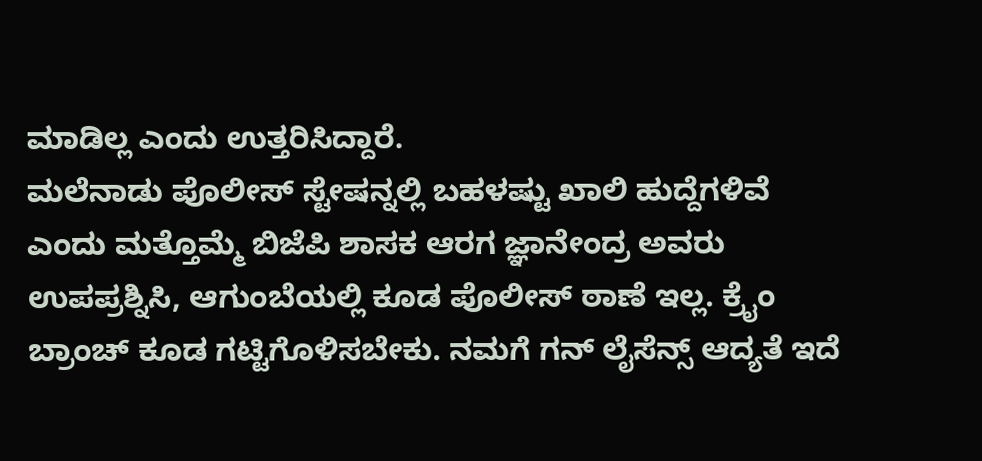ಮಾಡಿಲ್ಲ ಎಂದು ಉತ್ತರಿಸಿದ್ದಾರೆ.
ಮಲೆನಾಡು ಪೊಲೀಸ್ ಸ್ಟೇಷನ್ನಲ್ಲಿ ಬಹಳಷ್ಟು ಖಾಲಿ ಹುದ್ದೆಗಳಿವೆ ಎಂದು ಮತ್ತೊಮ್ಮೆ ಬಿಜೆಪಿ ಶಾಸಕ ಆರಗ ಜ್ಞಾನೇಂದ್ರ ಅವರು ಉಪಪ್ರಶ್ನಿಸಿ, ಆಗುಂಬೆಯಲ್ಲಿ ಕೂಡ ಪೊಲೀಸ್ ಠಾಣೆ ಇಲ್ಲ. ಕ್ರೈಂ ಬ್ರಾಂಚ್ ಕೂಡ ಗಟ್ಟಿಗೊಳಿಸಬೇಕು. ನಮಗೆ ಗನ್ ಲೈಸೆನ್ಸ್ ಆದ್ಯತೆ ಇದೆ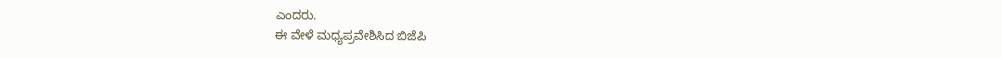ಎಂದರು.
ಈ ವೇಳೆ ಮಧ್ಯಪ್ರವೇಶಿಸಿದ ಬಿಜೆಪಿ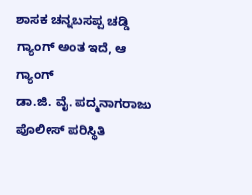ಶಾಸಕ ಚನ್ನಬಸಪ್ಪ ಚಡ್ಡಿ ಗ್ಯಾಂಗ್ ಅಂತ ಇದೆ, ಆ ಗ್ಯಾಂಗ್
ಡಾ.ಜಿ. ವೈ. ಪದ್ಮನಾಗರಾಜು
ಪೊಲೀಸ್ ಪರಿಸ್ಥಿತಿ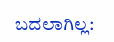ಬದಲಾಗಿಲ್ಲ: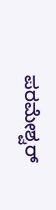ಪರಮೇಶ್ವರ್